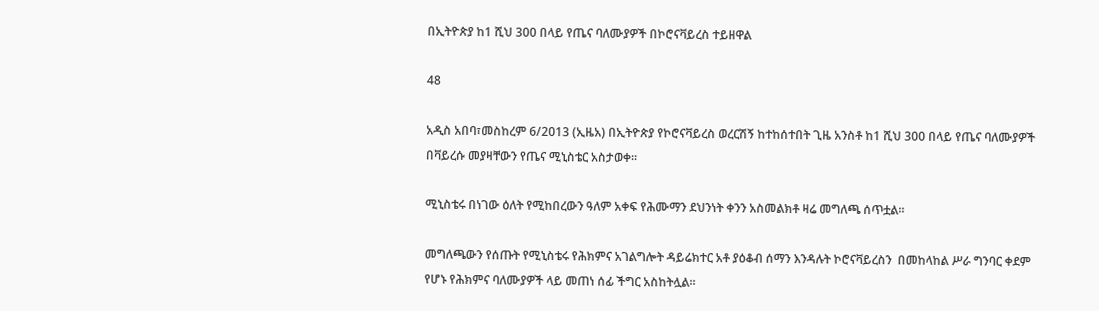በኢትዮጵያ ከ1 ሺህ 300 በላይ የጤና ባለሙያዎች በኮሮናቫይረስ ተይዘዋል

48

አዲስ አበባ፣መስከረም 6/2013 (ኢዜአ) በኢትዮጵያ የኮሮናቫይረስ ወረርሽኝ ከተከሰተበት ጊዜ አንስቶ ከ1 ሺህ 300 በላይ የጤና ባለሙያዎች በቫይረሱ መያዛቸውን የጤና ሚኒስቴር አስታወቀ።

ሚኒስቴሩ በነገው ዕለት የሚከበረውን ዓለም አቀፍ የሕሙማን ደህንነት ቀንን አስመልክቶ ዛሬ መግለጫ ሰጥቷል።

መግለጫውን የሰጡት የሚኒስቴሩ የሕክምና አገልግሎት ዳይሬክተር አቶ ያዕቆብ ሰማን እንዳሉት ኮሮናቫይረስን  በመከላከል ሥራ ግንባር ቀደም የሆኑ የሕክምና ባለሙያዎች ላይ መጠነ ሰፊ ችግር አስከትሏል።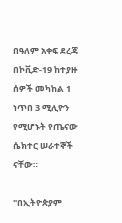በዓለም አቀፍ ደረጃ በኮቪድ-19 ከተያዙ ሰዎች መካከል 1 ነጥበ 3 ሚሊዮን የሚሆኑት የጤናው ሴክተር ሠራተኞች ናቸው።

"በኢትዮጵያም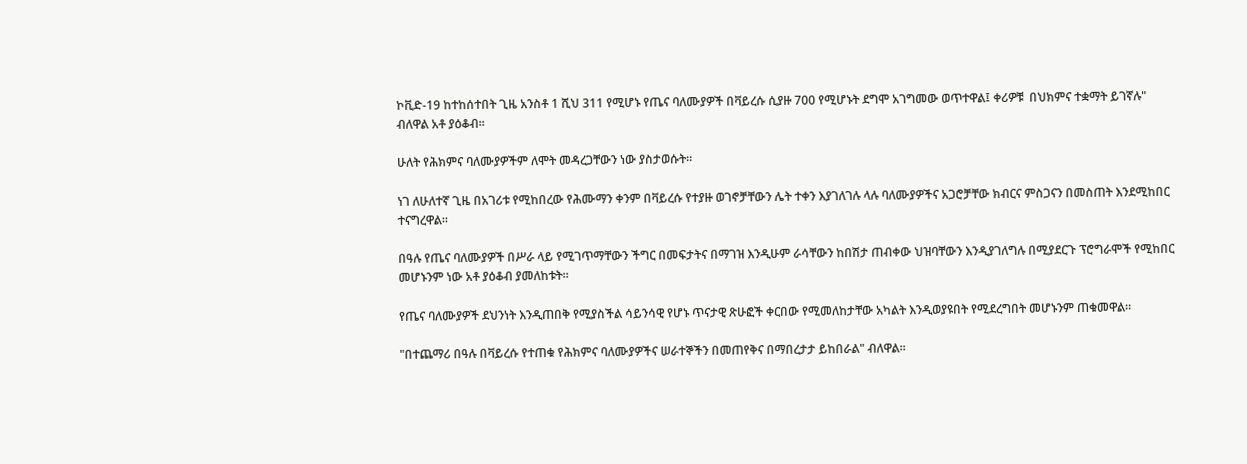ኮቪድ-19 ከተከሰተበት ጊዜ አንስቶ 1 ሺህ 311 የሚሆኑ የጤና ባለሙያዎች በቫይረሱ ሲያዙ 700 የሚሆኑት ደግሞ አገግመው ወጥተዋል፤ ቀሪዎቹ  በህክምና ተቋማት ይገኛሉ" ብለዋል አቶ ያዕቆብ።

ሁለት የሕክምና ባለሙያዎችም ለሞት መዳረጋቸውን ነው ያስታወሱት።

ነገ ለሁለተኛ ጊዜ በአገሪቱ የሚከበረው የሕሙማን ቀንም በቫይረሱ የተያዙ ወገኖቻቸውን ሌት ተቀን እያገለገሉ ላሉ ባለሙያዎችና አጋሮቻቸው ክብርና ምስጋናን በመስጠት እንደሚከበር ተናግረዋል።

በዓሉ የጤና ባለሙያዎች በሥራ ላይ የሚገጥማቸውን ችግር በመፍታትና በማገዝ እንዲሁም ራሳቸውን ከበሽታ ጠብቀው ህዝባቸውን እንዲያገለግሉ በሚያደርጉ ፕሮግራሞች የሚከበር መሆኑንም ነው አቶ ያዕቆብ ያመለከቱት።

የጤና ባለሙያዎች ደህንነት እንዲጠበቅ የሚያስችል ሳይንሳዊ የሆኑ ጥናታዊ ጽሁፎች ቀርበው የሚመለከታቸው አካልት እንዲወያዩበት የሚደረግበት መሆኑንም ጠቁመዋል።

"በተጨማሪ በዓሉ በቫይረሱ የተጠቁ የሕክምና ባለሙያዎችና ሠራተኞችን በመጠየቅና በማበረታታ ይከበራል" ብለዋል።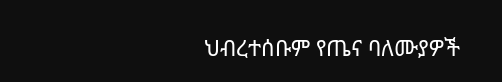ህብረተሰቡም የጤና ባለሙያዎች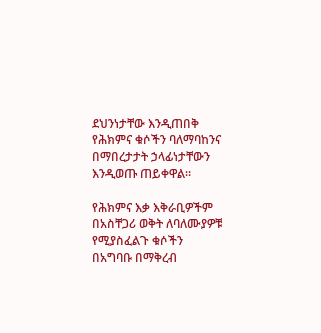ደህንነታቸው እንዲጠበቅ የሕክምና ቁሶችን ባለማባከንና በማበረታታት ኃላፊነታቸውን እንዲወጡ ጠይቀዋል።

የሕክምና እቃ እቅራቢዎችም በአስቸጋሪ ወቅት ለባለሙያዎቹ የሚያስፈልጉ ቁሶችን በአግባቡ በማቅረብ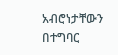አብሮነታቸውን በተግባር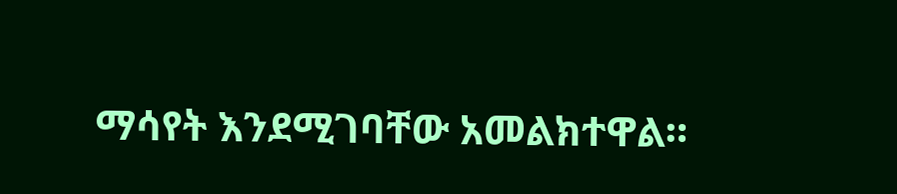ማሳየት እንደሚገባቸው አመልክተዋል።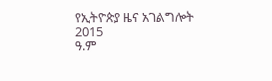የኢትዮጵያ ዜና አገልግሎት
2015
ዓ.ም